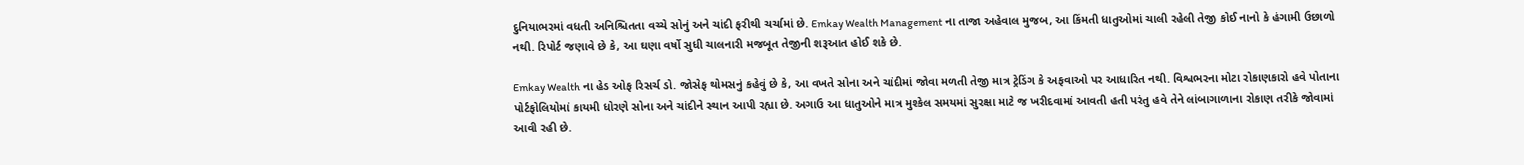દુનિયાભરમાં વધતી અનિશ્ચિતતા વચ્ચે સોનું અને ચાંદી ફરીથી ચર્ચામાં છે. Emkay Wealth Management ના તાજા અહેવાલ મુજબ, આ કિંમતી ધાતુઓમાં ચાલી રહેલી તેજી કોઈ નાનો કે હંગામી ઉછાળો નથી. રિપોર્ટ જણાવે છે કે, આ ઘણા વર્ષો સુધી ચાલનારી મજબૂત તેજીની શરૂઆત હોઈ શકે છે.

Emkay Wealth ના હેડ ઓફ રિસર્ચ ડો. જોસેફ થોમસનું કહેવું છે કે, આ વખતે સોના અને ચાંદીમાં જોવા મળતી તેજી માત્ર ટ્રેડિંગ કે અફવાઓ પર આધારિત નથી. વિશ્વભરના મોટા રોકાણકારો હવે પોતાના પોર્ટફોલિયોમાં કાયમી ધોરણે સોના અને ચાંદીને સ્થાન આપી રહ્યા છે. અગાઉ આ ધાતુઓને માત્ર મુશ્કેલ સમયમાં સુરક્ષા માટે જ ખરીદવામાં આવતી હતી પરંતુ હવે તેને લાંબાગાળાના રોકાણ તરીકે જોવામાં આવી રહી છે.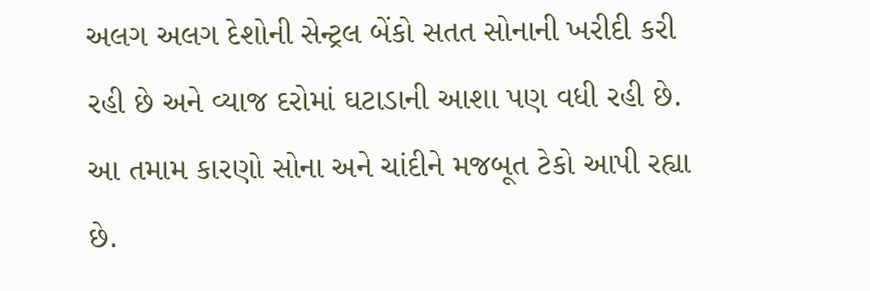અલગ અલગ દેશોની સેન્ટ્રલ બેંકો સતત સોનાની ખરીદી કરી રહી છે અને વ્યાજ દરોમાં ઘટાડાની આશા પણ વધી રહી છે. આ તમામ કારણો સોના અને ચાંદીને મજબૂત ટેકો આપી રહ્યા છે.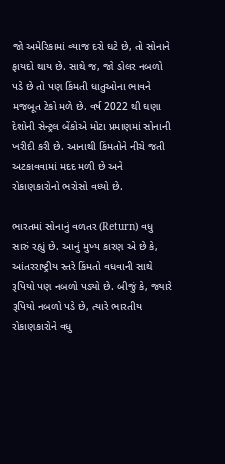જો અમેરિકામાં વ્યાજ દરો ઘટે છે, તો સોનાને ફાયદો થાય છે. સાથે જ, જો ડોલર નબળો પડે છે તો પણ કિંમતી ધાતુઓના ભાવને મજબૂત ટેકો મળે છે. વર્ષ 2022 થી ઘણા દેશોની સેન્ટ્રલ બેંકોએ મોટા પ્રમાણમાં સોનાની ખરીદી કરી છે. આનાથી કિંમતોને નીચે જતી અટકાવવામાં મદદ મળી છે અને રોકાણકારોનો ભરોસો વધ્યો છે.

ભારતમાં સોનાનું વળતર (Return) વધુ સારું રહ્યું છે. આનું મુખ્ય કારણ એ છે કે, આંતરરાષ્ટ્રીય સ્તરે કિંમતો વધવાની સાથે રૂપિયો પણ નબળો પડ્યો છે. બીજું કે, જ્યારે રૂપિયો નબળો પડે છે, ત્યારે ભારતીય રોકાણકારોને વધુ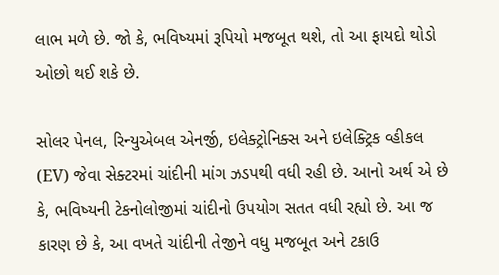લાભ મળે છે. જો કે, ભવિષ્યમાં રૂપિયો મજબૂત થશે, તો આ ફાયદો થોડો ઓછો થઈ શકે છે.

સોલર પેનલ, રિન્યુએબલ એનર્જી, ઇલેક્ટ્રોનિક્સ અને ઇલેક્ટ્રિક વ્હીકલ (EV) જેવા સેક્ટરમાં ચાંદીની માંગ ઝડપથી વધી રહી છે. આનો અર્થ એ છે કે, ભવિષ્યની ટેકનોલોજીમાં ચાંદીનો ઉપયોગ સતત વધી રહ્યો છે. આ જ કારણ છે કે, આ વખતે ચાંદીની તેજીને વધુ મજબૂત અને ટકાઉ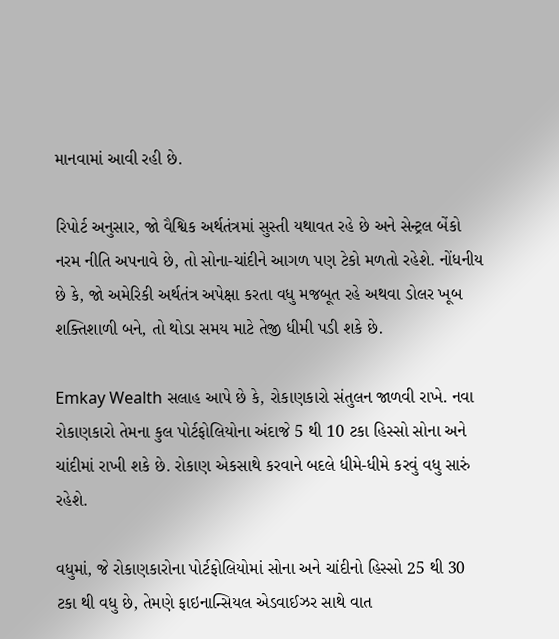માનવામાં આવી રહી છે.

રિપોર્ટ અનુસાર, જો વૈશ્વિક અર્થતંત્રમાં સુસ્તી યથાવત રહે છે અને સેન્ટ્રલ બેંકો નરમ નીતિ અપનાવે છે, તો સોના-ચાંદીને આગળ પણ ટેકો મળતો રહેશે. નોંધનીય છે કે, જો અમેરિકી અર્થતંત્ર અપેક્ષા કરતા વધુ મજબૂત રહે અથવા ડોલર ખૂબ શક્તિશાળી બને, તો થોડા સમય માટે તેજી ધીમી પડી શકે છે.

Emkay Wealth સલાહ આપે છે કે, રોકાણકારો સંતુલન જાળવી રાખે. નવા રોકાણકારો તેમના કુલ પોર્ટફોલિયોના અંદાજે 5 થી 10 ટકા હિસ્સો સોના અને ચાંદીમાં રાખી શકે છે. રોકાણ એકસાથે કરવાને બદલે ધીમે-ધીમે કરવું વધુ સારું રહેશે.

વધુમાં, જે રોકાણકારોના પોર્ટફોલિયોમાં સોના અને ચાંદીનો હિસ્સો 25 થી 30 ટકા થી વધુ છે, તેમણે ફાઇનાન્સિયલ એડવાઈઝર સાથે વાત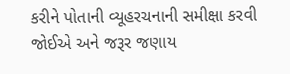કરીને પોતાની વ્યૂહરચનાની સમીક્ષા કરવી જોઈએ અને જરૂર જણાય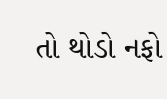તો થોડો નફો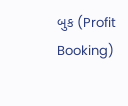બુક (Profit Booking)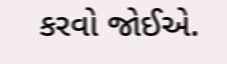કરવો જોઈએ.